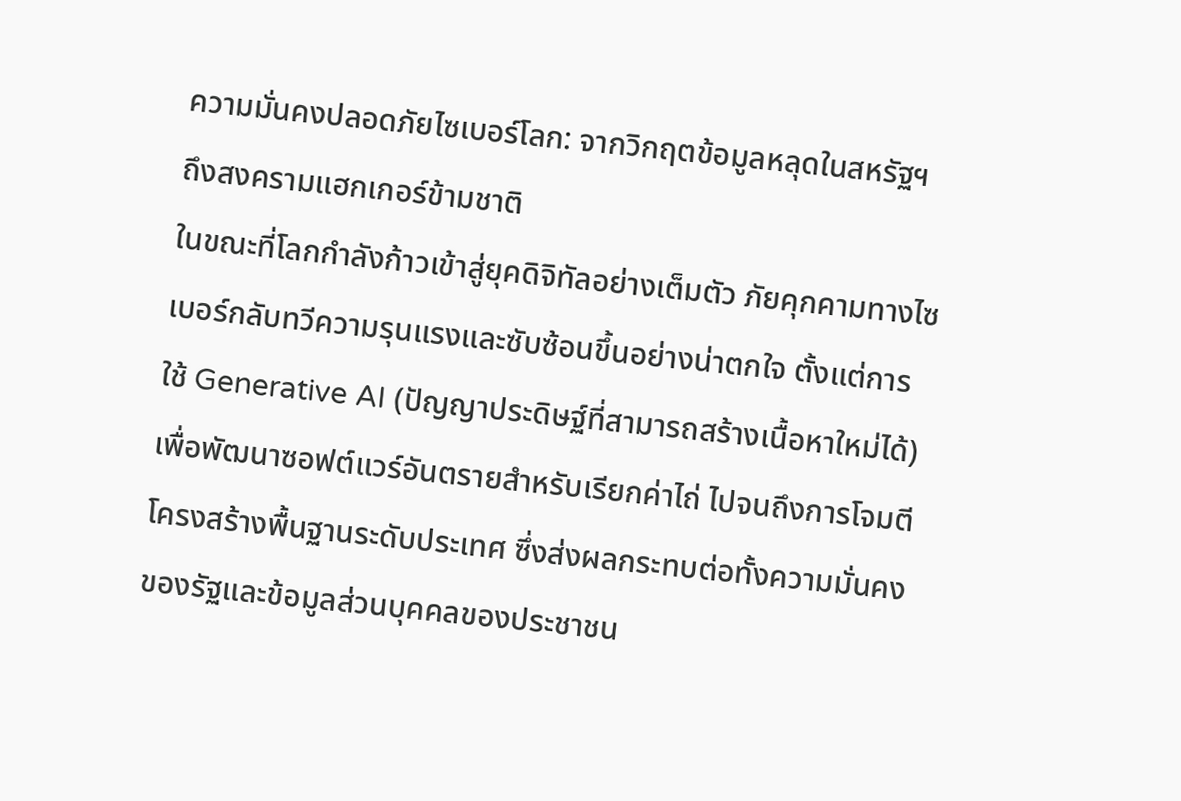ความมั่นคงปลอดภัยไซเบอร์โลก: จากวิกฤตข้อมูลหลุดในสหรัฐฯ ถึงสงครามแฮกเกอร์ข้ามชาติ
ในขณะที่โลกกำลังก้าวเข้าสู่ยุคดิจิทัลอย่างเต็มตัว ภัยคุกคามทางไซเบอร์กลับทวีความรุนแรงและซับซ้อนขึ้นอย่างน่าตกใจ ตั้งแต่การใช้ Generative AI (ปัญญาประดิษฐ์ที่สามารถสร้างเนื้อหาใหม่ได้) เพื่อพัฒนาซอฟต์แวร์อันตรายสำหรับเรียกค่าไถ่ ไปจนถึงการโจมตีโครงสร้างพื้นฐานระดับประเทศ ซึ่งส่งผลกระทบต่อทั้งความมั่นคงของรัฐและข้อมูลส่วนบุคคลของประชาชน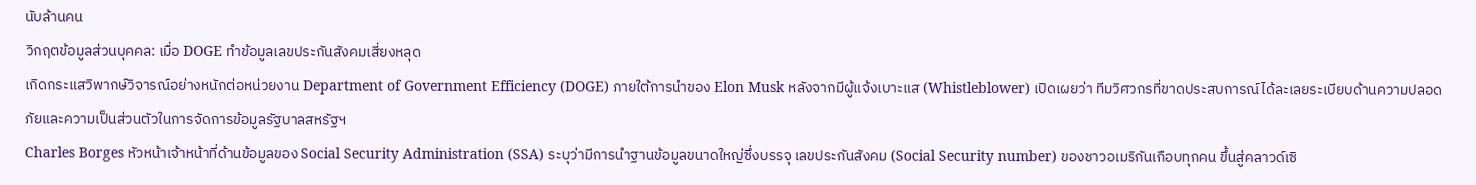นับล้านคน
วิกฤตข้อมูลส่วนบุคคล: เมื่อ DOGE ทำข้อมูลเลขประกันสังคมเสี่ยงหลุด
เกิดกระแสวิพากษ์วิจารณ์อย่างหนักต่อหน่วยงาน Department of Government Efficiency (DOGE) ภายใต้การนำของ Elon Musk หลังจากมีผู้แจ้งเบาะแส (Whistleblower) เปิดเผยว่า ทีมวิศวกรที่ขาดประสบการณ์ได้ละเลยระเบียบด้านความปลอดภัยและความเป็นส่วนตัวในการจัดการข้อมูลรัฐบาลสหรัฐฯ
Charles Borges หัวหน้าเจ้าหน้าที่ด้านข้อมูลของ Social Security Administration (SSA) ระบุว่ามีการนำฐานข้อมูลขนาดใหญ่ซึ่งบรรจุ เลขประกันสังคม (Social Security number) ของชาวอเมริกันเกือบทุกคน ขึ้นสู่คลาวด์เซิ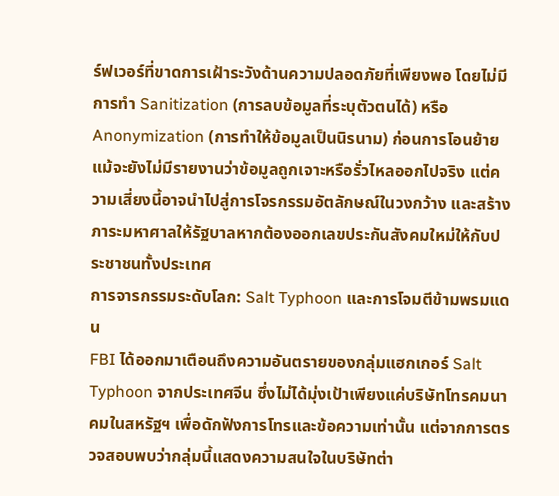ร์ฟเวอร์ที่ขาดการเฝ้าระวังด้านความปลอดภัยที่เพียงพอ โดยไม่มีการทำ Sanitization (การลบข้อมูลที่ระบุตัวตนได้) หรือ Anonymization (การทำให้ข้อมูลเป็นนิรนาม) ก่อนการโอนย้าย
แม้จะยังไม่มีรายงานว่าข้อมูลถูกเจาะหรือรั่วไหลออกไปจริง แต่ความเสี่ยงนี้อาจนำไปสู่การโจรกรรมอัตลักษณ์ในวงกว้าง และสร้างภาระมหาศาลให้รัฐบาลหากต้องออกเลขประกันสังคมใหม่ให้กับประชาชนทั้งประเทศ
การจารกรรมระดับโลก: Salt Typhoon และการโจมตีข้ามพรมแดน
FBI ได้ออกมาเตือนถึงความอันตรายของกลุ่มแฮกเกอร์ Salt Typhoon จากประเทศจีน ซึ่งไม่ได้มุ่งเป้าเพียงแค่บริษัทโทรคมนาคมในสหรัฐฯ เพื่อดักฟังการโทรและข้อความเท่านั้น แต่จากการตรวจสอบพบว่ากลุ่มนี้แสดงความสนใจในบริษัทต่า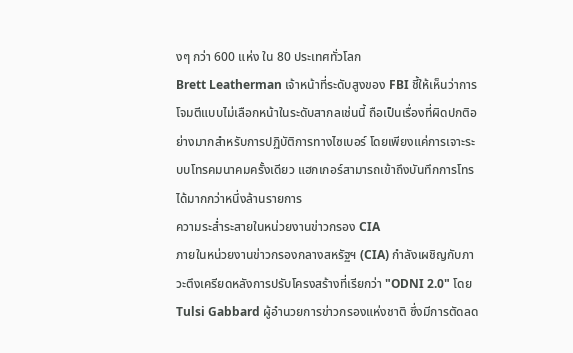งๆ กว่า 600 แห่ง ใน 80 ประเทศทั่วโลก
Brett Leatherman เจ้าหน้าที่ระดับสูงของ FBI ชี้ให้เห็นว่าการโจมตีแบบไม่เลือกหน้าในระดับสากลเช่นนี้ ถือเป็นเรื่องที่ผิดปกติอย่างมากสำหรับการปฏิบัติการทางไซเบอร์ โดยเพียงแค่การเจาะระบบโทรคมนาคมครั้งเดียว แฮกเกอร์สามารถเข้าถึงบันทึกการโทรได้มากกว่าหนึ่งล้านรายการ
ความระส่ำระสายในหน่วยงานข่าวกรอง CIA
ภายในหน่วยงานข่าวกรองกลางสหรัฐฯ (CIA) กำลังเผชิญกับภาวะตึงเครียดหลังการปรับโครงสร้างที่เรียกว่า "ODNI 2.0" โดย Tulsi Gabbard ผู้อำนวยการข่าวกรองแห่งชาติ ซึ่งมีการตัดลด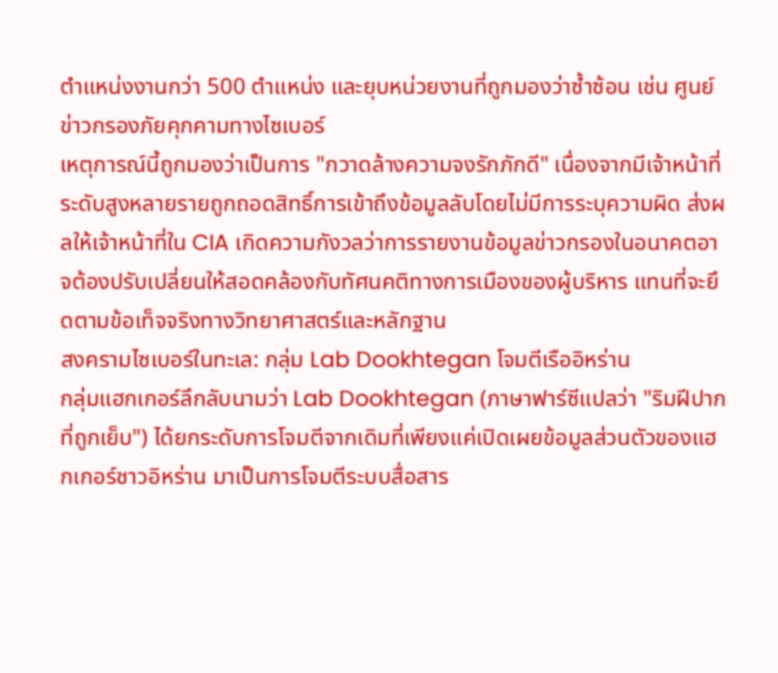ตำแหน่งงานกว่า 500 ตำแหน่ง และยุบหน่วยงานที่ถูกมองว่าซ้ำซ้อน เช่น ศูนย์ข่าวกรองภัยคุกคามทางไซเบอร์
เหตุการณ์นี้ถูกมองว่าเป็นการ "กวาดล้างความจงรักภักดี" เนื่องจากมีเจ้าหน้าที่ระดับสูงหลายรายถูกถอดสิทธิ์การเข้าถึงข้อมูลลับโดยไม่มีการระบุความผิด ส่งผลให้เจ้าหน้าที่ใน CIA เกิดความกังวลว่าการรายงานข้อมูลข่าวกรองในอนาคตอาจต้องปรับเปลี่ยนให้สอดคล้องกับทัศนคติทางการเมืองของผู้บริหาร แทนที่จะยึดตามข้อเท็จจริงทางวิทยาศาสตร์และหลักฐาน
สงครามไซเบอร์ในทะเล: กลุ่ม Lab Dookhtegan โจมตีเรืออิหร่าน
กลุ่มแฮกเกอร์ลึกลับนามว่า Lab Dookhtegan (ภาษาฟาร์ซีแปลว่า "ริมฝีปากที่ถูกเย็บ") ได้ยกระดับการโจมตีจากเดิมที่เพียงแค่เปิดเผยข้อมูลส่วนตัวของแฮกเกอร์ชาวอิหร่าน มาเป็นการโจมตีระบบสื่อสาร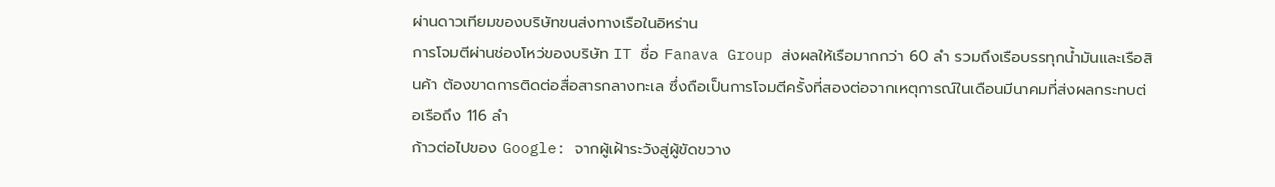ผ่านดาวเทียมของบริษัทขนส่งทางเรือในอิหร่าน
การโจมตีผ่านช่องโหว่ของบริษัท IT ชื่อ Fanava Group ส่งผลให้เรือมากกว่า 60 ลำ รวมถึงเรือบรรทุกน้ำมันและเรือสินค้า ต้องขาดการติดต่อสื่อสารกลางทะเล ซึ่งถือเป็นการโจมตีครั้งที่สองต่อจากเหตุการณ์ในเดือนมีนาคมที่ส่งผลกระทบต่อเรือถึง 116 ลำ
ก้าวต่อไปของ Google: จากผู้เฝ้าระวังสู่ผู้ขัดขวาง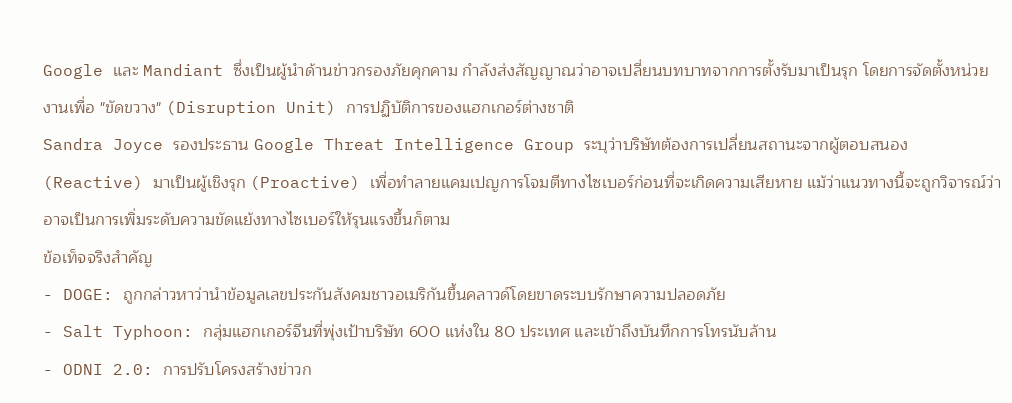Google และ Mandiant ซึ่งเป็นผู้นำด้านข่าวกรองภัยคุกคาม กำลังส่งสัญญาณว่าอาจเปลี่ยนบทบาทจากการตั้งรับมาเป็นรุก โดยการจัดตั้งหน่วยงานเพื่อ "ขัดขวาง" (Disruption Unit) การปฏิบัติการของแฮกเกอร์ต่างชาติ
Sandra Joyce รองประธาน Google Threat Intelligence Group ระบุว่าบริษัทต้องการเปลี่ยนสถานะจากผู้ตอบสนอง (Reactive) มาเป็นผู้เชิงรุก (Proactive) เพื่อทำลายแคมเปญการโจมตีทางไซเบอร์ก่อนที่จะเกิดความเสียหาย แม้ว่าแนวทางนี้จะถูกวิจารณ์ว่าอาจเป็นการเพิ่มระดับความขัดแย้งทางไซเบอร์ให้รุนแรงขึ้นก็ตาม
ข้อเท็จจริงสำคัญ
- DOGE: ถูกกล่าวหาว่านำข้อมูลเลขประกันสังคมชาวอเมริกันขึ้นคลาวด์โดยขาดระบบรักษาความปลอดภัย
- Salt Typhoon: กลุ่มแฮกเกอร์จีนที่พุ่งเป้าบริษัท 600 แห่งใน 80 ประเทศ และเข้าถึงบันทึกการโทรนับล้าน
- ODNI 2.0: การปรับโครงสร้างข่าวก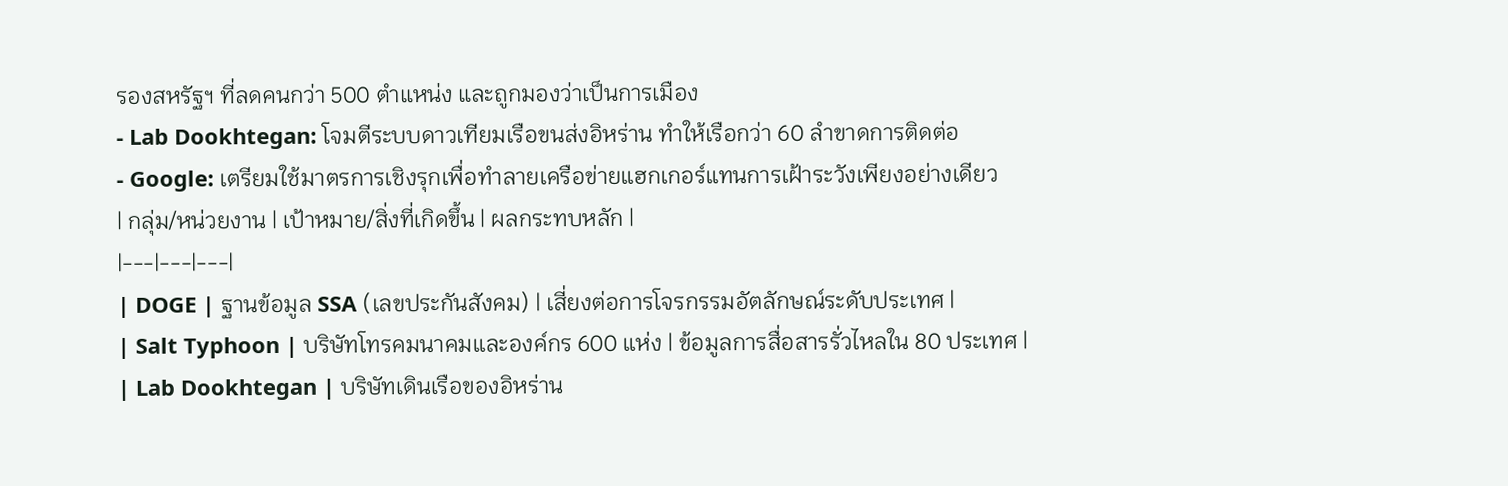รองสหรัฐฯ ที่ลดคนกว่า 500 ตำแหน่ง และถูกมองว่าเป็นการเมือง
- Lab Dookhtegan: โจมตีระบบดาวเทียมเรือขนส่งอิหร่าน ทำให้เรือกว่า 60 ลำขาดการติดต่อ
- Google: เตรียมใช้มาตรการเชิงรุกเพื่อทำลายเครือข่ายแฮกเกอร์แทนการเฝ้าระวังเพียงอย่างเดียว
| กลุ่ม/หน่วยงาน | เป้าหมาย/สิ่งที่เกิดขึ้น | ผลกระทบหลัก |
|---|---|---|
| DOGE | ฐานข้อมูล SSA (เลขประกันสังคม) | เสี่ยงต่อการโจรกรรมอัตลักษณ์ระดับประเทศ |
| Salt Typhoon | บริษัทโทรคมนาคมและองค์กร 600 แห่ง | ข้อมูลการสื่อสารรั่วไหลใน 80 ประเทศ |
| Lab Dookhtegan | บริษัทเดินเรือของอิหร่าน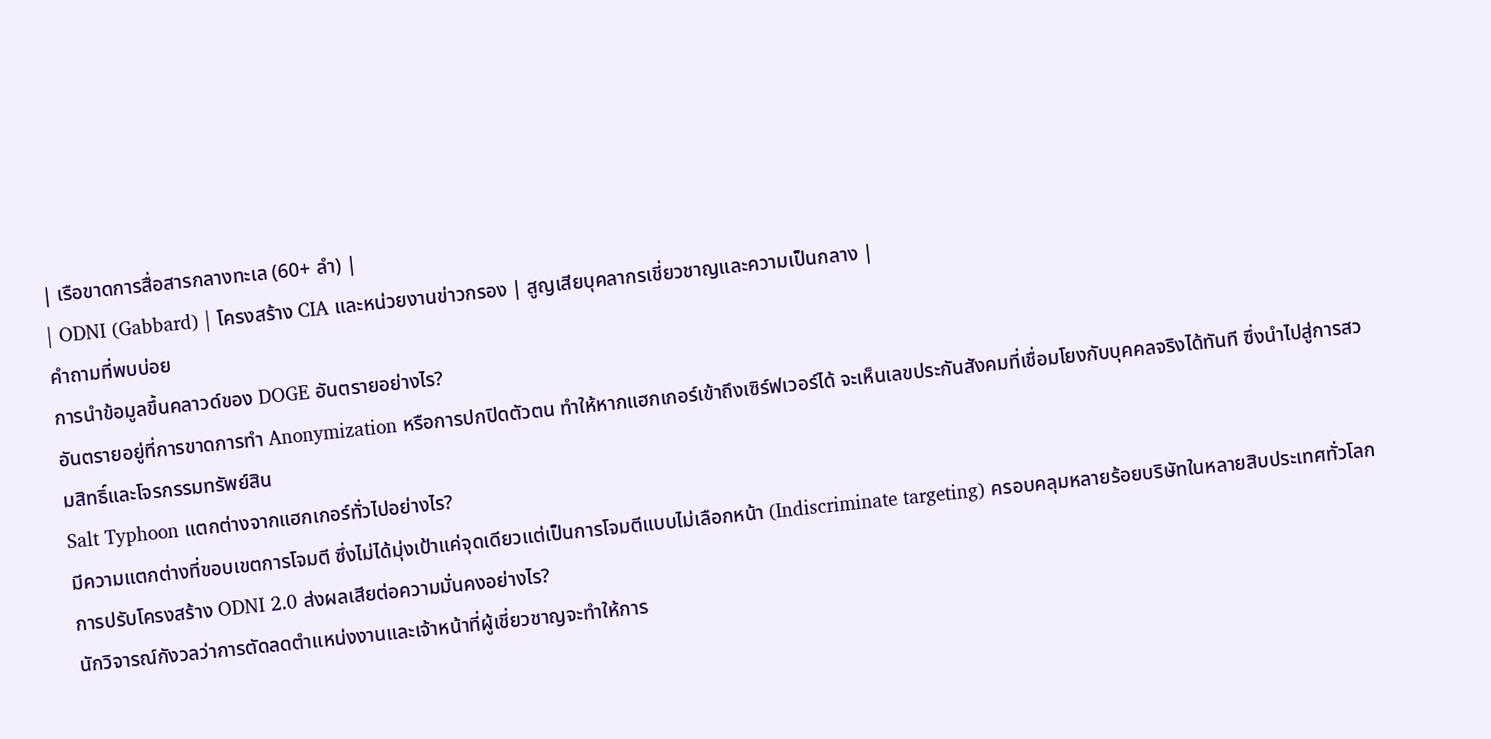| เรือขาดการสื่อสารกลางทะเล (60+ ลำ) |
| ODNI (Gabbard) | โครงสร้าง CIA และหน่วยงานข่าวกรอง | สูญเสียบุคลากรเชี่ยวชาญและความเป็นกลาง |
คำถามที่พบบ่อย
การนำข้อมูลขึ้นคลาวด์ของ DOGE อันตรายอย่างไร?
อันตรายอยู่ที่การขาดการทำ Anonymization หรือการปกปิดตัวตน ทำให้หากแฮกเกอร์เข้าถึงเซิร์ฟเวอร์ได้ จะเห็นเลขประกันสังคมที่เชื่อมโยงกับบุคคลจริงได้ทันที ซึ่งนำไปสู่การสวมสิทธิ์และโจรกรรมทรัพย์สิน
Salt Typhoon แตกต่างจากแฮกเกอร์ทั่วไปอย่างไร?
มีความแตกต่างที่ขอบเขตการโจมตี ซึ่งไม่ได้มุ่งเป้าแค่จุดเดียวแต่เป็นการโจมตีแบบไม่เลือกหน้า (Indiscriminate targeting) ครอบคลุมหลายร้อยบริษัทในหลายสิบประเทศทั่วโลก
การปรับโครงสร้าง ODNI 2.0 ส่งผลเสียต่อความมั่นคงอย่างไร?
นักวิจารณ์กังวลว่าการตัดลดตำแหน่งงานและเจ้าหน้าที่ผู้เชี่ยวชาญจะทำให้การ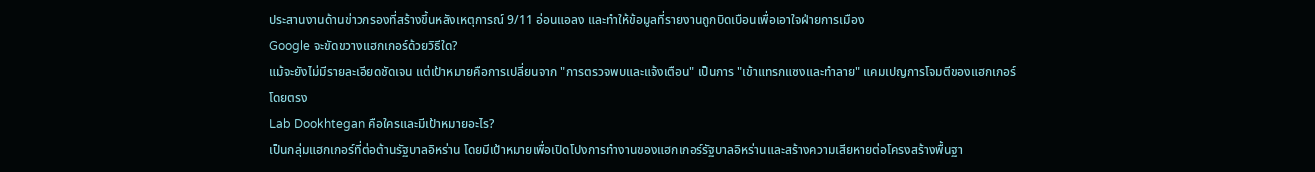ประสานงานด้านข่าวกรองที่สร้างขึ้นหลังเหตุการณ์ 9/11 อ่อนแอลง และทำให้ข้อมูลที่รายงานถูกบิดเบือนเพื่อเอาใจฝ่ายการเมือง
Google จะขัดขวางแฮกเกอร์ด้วยวิธีใด?
แม้จะยังไม่มีรายละเอียดชัดเจน แต่เป้าหมายคือการเปลี่ยนจาก "การตรวจพบและแจ้งเตือน" เป็นการ "เข้าแทรกแซงและทำลาย" แคมเปญการโจมตีของแฮกเกอร์โดยตรง
Lab Dookhtegan คือใครและมีเป้าหมายอะไร?
เป็นกลุ่มแฮกเกอร์ที่ต่อต้านรัฐบาลอิหร่าน โดยมีเป้าหมายเพื่อเปิดโปงการทำงานของแฮกเกอร์รัฐบาลอิหร่านและสร้างความเสียหายต่อโครงสร้างพื้นฐา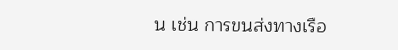น เช่น การขนส่งทางเรือ